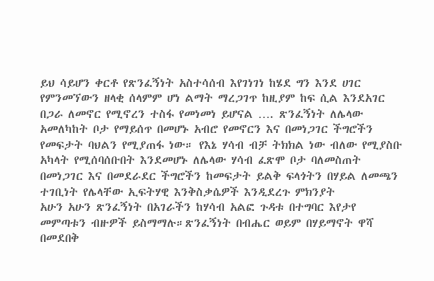ይህ ሳይሆን ቀርቶ የጽንፈኝነት አስተሳሰብ እየገነገነ ከሄደ ግን እንደ ሀገር የምንመኘውን ዘላቂ ሰላምም ሆነ ልማት ማረጋገጥ ከዚያም ከፍ ሲል እንደአገር በጋራ ለመኖር የሚኖረን ተስፋ የመነመነ ይሆናል …. ጽንፈኝነት ለሌላው አመለካከት ቦታ የማይሰጥ በመሆኑ አብሮ የመኖርን እና በመነጋገር ችግሮችን የመፍታት ባህልን የሚያጠፋ ነው። የእኔ ሃሳብ ብቻ ትክክል ነው ብለው የሚያስቡ አካላት የሚሰባሰቡበት እንደመሆኑ ለሌላው ሃሳብ ፈጽሞ ቦታ ባለመስጠት በመነጋገር እና በመደራደር ችግሮችን ከመፍታት ይልቅ ፍላጎትን በሃይል ለመጫን ተገቢነት የሌላቸው ኢፍትሃዊ እንቅስቃሴዎች እንዲደረጉ ምክንያት
አሁን አሁን ጽንፈኝነት በአገራችን ከሃሳብ አልፎ ጉዳቱ በተግባር እየታየ መምጣቱን ብዙዎች ይስማማሉ።ጽንፈኝነት በብሔር ወይም በሃይማኖት ዋሻ በመደበቅ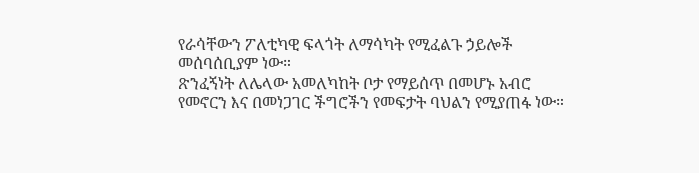የራሳቸውን ፖለቲካዊ ፍላጎት ለማሳካት የሚፈልጉ ኃይሎች መሰባሰቢያም ነው።
ጽንፈኝነት ለሌላው አመለካከት ቦታ የማይሰጥ በመሆኑ አብሮ የመኖርን እና በመነጋገር ችግሮችን የመፍታት ባህልን የሚያጠፋ ነው።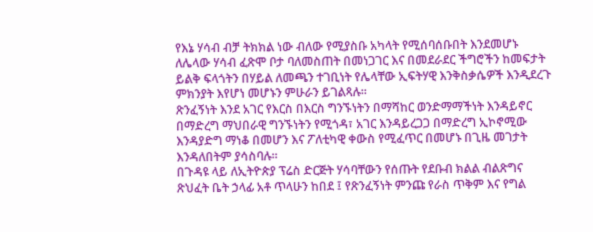የእኔ ሃሳብ ብቻ ትክክል ነው ብለው የሚያስቡ አካላት የሚሰባሰቡበት እንደመሆኑ ለሌላው ሃሳብ ፈጽሞ ቦታ ባለመስጠት በመነጋገር እና በመደራደር ችግሮችን ከመፍታት ይልቅ ፍላጎትን በሃይል ለመጫን ተገቢነት የሌላቸው ኢፍትሃዊ እንቅስቃሴዎች እንዲደረጉ ምክንያት እየሆነ መሆኑን ምሁራን ይገልጻሉ፡፡
ጽንፈኝነት እንደ አገር የእርስ በእርስ ግንኙነትን በማሻከር ወንድማማችነት እንዳይኖር በማድረግ ማህበራዊ ግንኙነትን የሚጎዳ፣ አገር እንዳይረጋጋ በማድረግ ኢኮኖሚው እንዳያድግ ማነቆ በመሆን እና ፖለቲካዊ ቀውስ የሚፈጥር በመሆኑ በጊዜ መገታት እንዳለበትም ያሳስባሉ፡፡
በጉዳዩ ላይ ለኢትዮጵያ ፕሬስ ድርጅት ሃሳባቸውን የሰጡት የደቡብ ክልል ብልጽግና ጽህፈት ቤት ኃላፊ አቶ ጥላሁን ከበደ ፤ የጽንፈኝነት ምንጩ የራስ ጥቅም እና የግል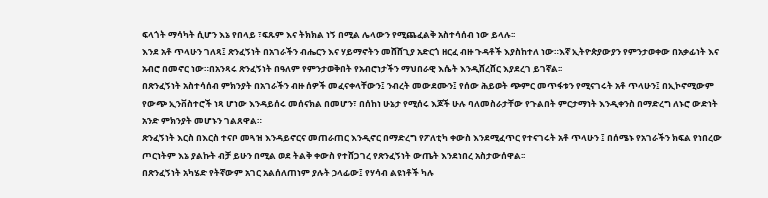ፍላጎት ማሳካት ሲሆን እኔ የበላይ ፣ፍጹም እና ትክክል ነኝ በሚል ሌላውን የሚጨፈልቅ አስተሳሰብ ነው ይላሉ፡፡
እንደ አቶ ጥላሁን ገለጻ፤ ጽንፈኝነት በአገራችን ብሔርን እና ሃይማኖትን መሸሸጊያ አድርጎ ዘርፈ ብዙ ጉዳቶች እያስከተለ ነው።እኛ ኢትዮጵያውያን የምንታወቀው በአቃፊነት እና አብሮ በመኖር ነው።በአንጻሩ ጽንፈኝነት በዓለም የምንታወቅበት የአብሮነታችን ማህበራዊ እሴት እንዲሸረሸር እያደረገ ይገኛል፡፡
በጽንፈኝነት አስተሳሰብ ምክንያት በአገራችን ብዙ ሰዎች መፈናቀላቸውን፤ ንብረት መውደሙን፤ የሰው ሕይወት ጭምር መጥፋቱን የሚናገሩት አቶ ጥላሁን፤ በኢኮኖሚውም የውጭ ኢንቨስተሮች ነጻ ሆነው እንዳይሰሩ መሰናክል በመሆን፣ በሰከነ ሁኔታ የሚሰሩ እጆች ሁሉ ባለመስራታቸው የጉልበት ምርታማነት እንዲቀንስ በማድረግ ለኑሮ ውድነት አንድ ምክንያት መሆኑን ገልጸዋል።
ጽንፈኝነት እርስ በእርስ ተናቦ መጓዝ እንዳይኖርና መጠራጠር እንዲኖር በማድረግ የፖለቲካ ቀውስ እንደሚፈጥር የተናገሩት አቶ ጥላሁን ፤ በሰሜኑ የአገራችን ክፍል የነበረው ጦርነትም እኔ ያልኩት ብቻ ይሁን በሚል ወደ ትልቅ ቀውስ የተሸጋገረ የጽንፈኝነት ውጤት እንደነበረ አስታውሰዋል፡፡
በጽንፈኝነት አካሄድ የትኛውም አገር አልሰለጠነም ያሉት ኃላፊው፤ የሃሳብ ልዩነቶች ካሉ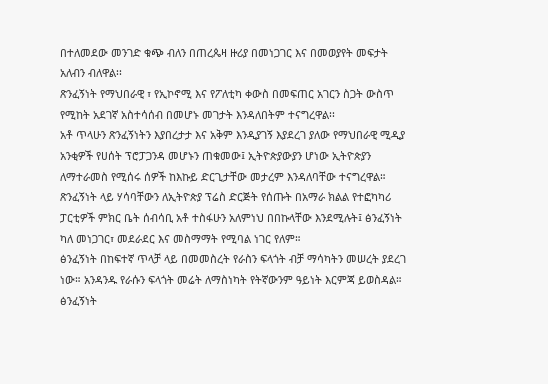በተለመደው መንገድ ቁጭ ብለን በጠረጴዛ ዙሪያ በመነጋገር እና በመወያየት መፍታት አለብን ብለዋል፡፡
ጽንፈኝነት የማህበራዊ ፣ የኢኮኖሚ እና የፖለቲካ ቀውስ በመፍጠር አገርን ስጋት ውስጥ የሚከት አደገኛ አስተሳሰብ በመሆኑ መገታት እንዳለበትም ተናግረዋል፡፡
አቶ ጥላሁን ጽንፈኝነትን እያበረታታ እና አቅም እንዲያገኝ እያደረገ ያለው የማህበራዊ ሚዲያ አንቂዎች የሀሰት ፕሮፓጋንዳ መሆኑን ጠቁመው፤ ኢትዮጵያውያን ሆነው ኢትዮጵያን ለማተራመስ የሚሰሩ ሰዎች ከእኩይ ድርጊታቸው መታረም እንዳለባቸው ተናግረዋል።
ጽንፈኝነት ላይ ሃሳባቸውን ለኢትዮጵያ ፕሬስ ድርጅት የሰጡት በአማራ ክልል የተፎካካሪ ፓርቲዎች ምክር ቤት ሰብሳቢ አቶ ተስፋሁን አለምነህ በበኩላቸው እንደሚሉት፤ ፅንፈኝነት ካለ መነጋገር፣ መደራደር እና መስማማት የሚባል ነገር የለም።
ፅንፈኝነት በከፍተኛ ጥላቻ ላይ በመመስረት የራስን ፍላጎት ብቻ ማሳካትን መሠረት ያደረገ ነው። አንዳንዱ የራሱን ፍላጎት መሬት ለማስነካት የትኛውንም ዓይነት እርምጃ ይወስዳል። ፅንፈኝነት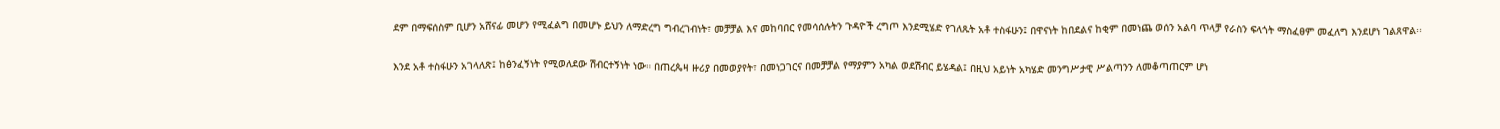ደም በማፍሰስም ቢሆን አሸናፊ መሆን የሚፈልግ በመሆኑ ይህን ለማድረግ ግብረገብነት፣ መቻቻል እና መከባበር የመሳሰሉትን ጉዳዮች ረግጦ እንደሚሄድ የገለጹት አቶ ተስፋሁን፤ በዋናነት ከበደልና ከቂም በመነጨ ወሰን አልባ ጥላቻ የራስን ፍላጎት ማስፈፀም መፈለግ እንደሆነ ገልጸዋል፡፡

እንደ አቶ ተስፋሁን አገላለጽ፤ ከፅንፈኝነት የሚወለደው ሽብርተኝነት ነው። በጠረጴዛ ዙሪያ በመወያየት፣ በመነጋገርና በመቻቻል የማያምን አካል ወደሽብር ይሄዳል፤ በዚህ አይነት አካሄድ መንግሥታዊ ሥልጣንን ለመቆጣጠርም ሆነ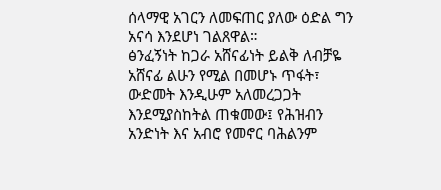ሰላማዊ አገርን ለመፍጠር ያለው ዕድል ግን አናሳ እንደሆነ ገልጸዋል።
ፅንፈኝነት ከጋራ አሸናፊነት ይልቅ ለብቻዬ አሸናፊ ልሁን የሚል በመሆኑ ጥፋት፣ ውድመት እንዲሁም አለመረጋጋት እንደሚያስከትል ጠቁመው፤ የሕዝብን አንድነት እና አብሮ የመኖር ባሕልንም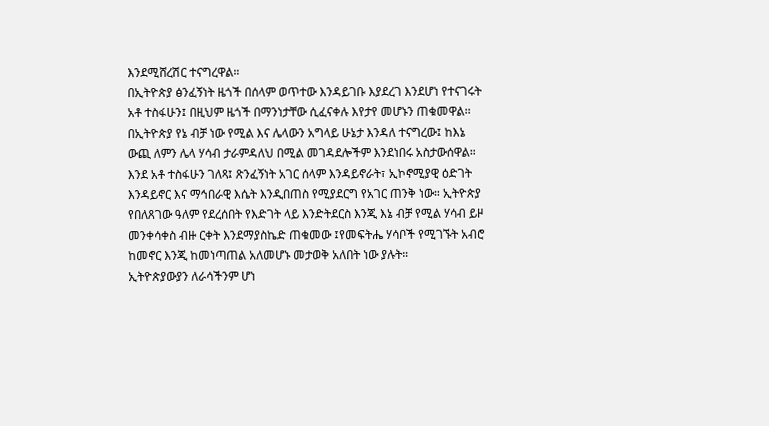እንደሚሸረሽር ተናግረዋል።
በኢትዮጵያ ፅንፈኝነት ዜጎች በሰላም ወጥተው እንዳይገቡ እያደረገ እንደሆነ የተናገሩት አቶ ተስፋሁን፤ በዚህም ዜጎች በማንነታቸው ሲፈናቀሉ እየታየ መሆኑን ጠቁመዋል፡፡
በኢትዮጵያ የኔ ብቻ ነው የሚል እና ሌላውን አግላይ ሁኔታ እንዳለ ተናግረው፤ ከእኔ ውጪ ለምን ሌላ ሃሳብ ታራምዳለህ በሚል መገዳደሎችም እንደነበሩ አስታውሰዋል።
እንደ አቶ ተስፋሁን ገለጻ፤ ጽንፈኝነት አገር ሰላም እንዳይኖራት፣ ኢኮኖሚያዊ ዕድገት እንዳይኖር እና ማኅበራዊ እሴት እንዲበጠስ የሚያደርግ የአገር ጠንቅ ነው። ኢትዮጵያ የበለጸገው ዓለም የደረሰበት የእድገት ላይ እንድትደርስ እንጂ እኔ ብቻ የሚል ሃሳብ ይዞ መንቀሳቀስ ብዙ ርቀት እንደማያስኬድ ጠቁመው ፤የመፍትሔ ሃሳቦች የሚገኙት አብሮ ከመኖር እንጂ ከመነጣጠል አለመሆኑ መታወቅ አለበት ነው ያሉት።
ኢትዮጵያውያን ለራሳችንም ሆነ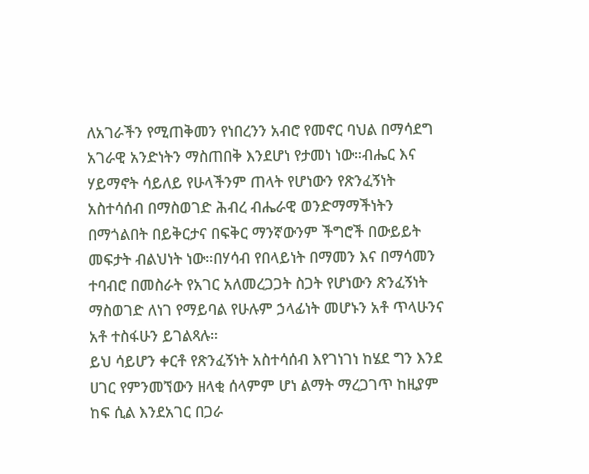ለአገራችን የሚጠቅመን የነበረንን አብሮ የመኖር ባህል በማሳደግ አገራዊ አንድነትን ማስጠበቅ እንደሆነ የታመነ ነው።ብሔር እና ሃይማኖት ሳይለይ የሁላችንም ጠላት የሆነውን የጽንፈኝነት አስተሳሰብ በማስወገድ ሕብረ ብሔራዊ ወንድማማችነትን በማጎልበት በይቅርታና በፍቅር ማንኛውንም ችግሮች በውይይት መፍታት ብልህነት ነው።በሃሳብ የበላይነት በማመን እና በማሳመን ተባብሮ በመስራት የአገር አለመረጋጋት ስጋት የሆነውን ጽንፈኝነት ማስወገድ ለነገ የማይባል የሁሉም ኃላፊነት መሆኑን አቶ ጥላሁንና አቶ ተስፋሁን ይገልጻሉ።
ይህ ሳይሆን ቀርቶ የጽንፈኝነት አስተሳሰብ እየገነገነ ከሄደ ግን እንደ ሀገር የምንመኘውን ዘላቂ ሰላምም ሆነ ልማት ማረጋገጥ ከዚያም ከፍ ሲል እንደአገር በጋራ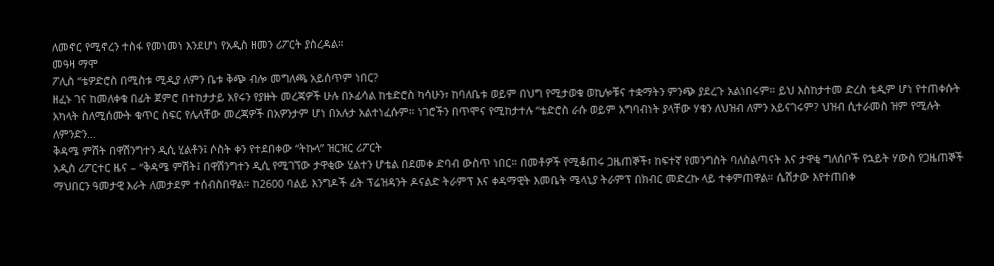ለመኖር የሚኖረን ተስፋ የመነመነ እንደሆነ የአዲስ ዘመን ሪፖርት ያስረዳል።
መዓዛ ማሞ
ፖሊስ “ቴዎድሮስ በሚስቱ ሚዲያ ለምን ቤቱ ቅጭ ብሎ መግለጫ አይሰጥም ነበር?
ዘፈኑ ገና ከመለቀቁ በፊት ጀምሮ በተከታታይ አየሩን የያዙት መረጃዎች ሁሉ በኦፊሳል ከቴድሮስ ካሳሁን፣ ከባለቤቱ ወይም በህግ የሚታወቁ ወኪሎቹና ተቋማትን ምንጭ ያደረጉ አልነበሩም። ይህ እስከታተመ ድረስ ቴዲም ሆነ የተጠቀሱት አካላት ስለሚሰሙት ቁጥር ስፍር የሌላቸው መረጃዎች በአዎንታም ሆነ በአሉታ አልተነፈሱም። ነገሮችን በጥሞና የሚከታተሉ “ቴድሮስ ራሱ ወይም አግባብነት ያላቸው ሃቁን ለህዝብ ለምን አይናገሩም? ህዝብ ሲተራመስ ዝም የሚሉት ለምንድን…
ቅዳሜ ምሽት በዋሽንግተን ዲሲ ሂልቶን፤ ሶስት ቀን የተደበቀው “ትኩላ” ዝርዝር ሪፖርት
አዲስ ሪፖርተር ዜና – “ቅዳሜ ምሽት፤ በዋሽንግተን ዲሲ የሚገኘው ታዋቂው ሂልተን ሆቴል በደመቀ ድባብ ውስጥ ነበር። በመቶዎች የሚቆጠሩ ጋዜጠኞች፣ ከፍተኛ የመንግስት ባለስልጣናት እና ታዋቂ ግለሰቦች የኋይት ሃውስ የጋዜጠኞች ማህበርን ዓመታዊ እራት ለመታደም ተሰብስበዋል። ከ2600 ባልይ እንግዶች ፊት ፕሬዝዳንት ዶናልድ ትራምፕ እና ቀዳማዊት እመቤት ሜላኒያ ትራምፕ በክብር መድረኩ ላይ ተቀምጠዋል። ሴሽታው እየተጠበቀ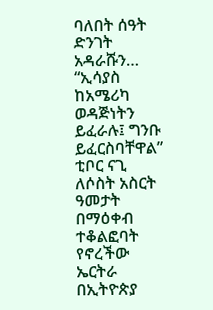ባለበት ሰዓት ድንገት አዳራሹን…
“ኢሳያስ ከአሜሪካ ወዳጅነትን ይፈራሉ፤ ግንቡ ይፈርስባቸዋል” ቲቦር ናጊ
ለሶስት አስርት ዓመታት በማዕቀብ ተቆልፎባት የኖረችው ኤርትራ በኢትዮጵያ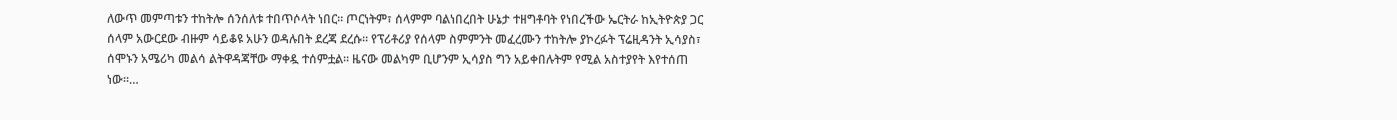ለውጥ መምጣቱን ተከትሎ ሰንሰለቱ ተበጥሶላት ነበር። ጦርነትም፣ ሰላምም ባልነበረበት ሁኔታ ተዘግቶባት የነበረችው ኤርትራ ከኢትዮጵያ ጋር ሰላም አውርደው ብዙም ሳይቆዩ አሁን ወዳሉበት ደረጃ ደረሱ። የፕሪቶሪያ የሰላም ስምምንት መፈረሙን ተከትሎ ያኮረፉት ፕሬዚዳንት ኢሳያስ፣ ሰሞኑን አሜሪካ መልሳ ልትዋዳጃቸው ማቀዷ ተሰምቷል። ዜናው መልካም ቢሆንም ኢሳያስ ግን አይቀበሉትም የሚል አስተያየት እየተሰጠ ነው።…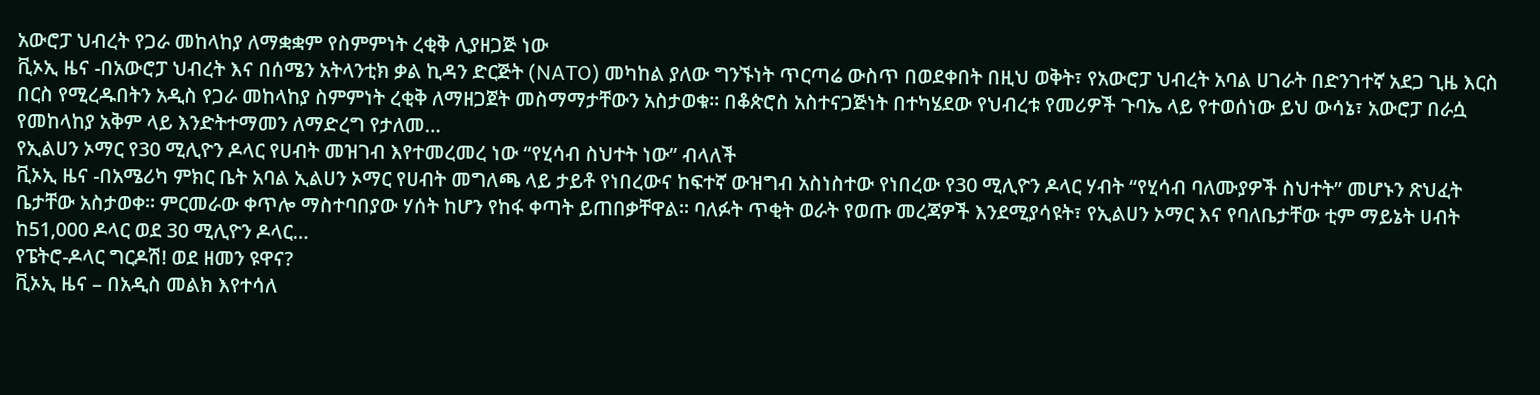አውሮፓ ህብረት የጋራ መከላከያ ለማቋቋም የስምምነት ረቂቅ ሊያዘጋጅ ነው
ቪኦኢ ዜና -በአውሮፓ ህብረት እና በሰሜን አትላንቲክ ቃል ኪዳን ድርጅት (NATO) መካከል ያለው ግንኙነት ጥርጣሬ ውስጥ በወደቀበት በዚህ ወቅት፣ የአውሮፓ ህብረት አባል ሀገራት በድንገተኛ አደጋ ጊዜ እርስ በርስ የሚረዱበትን አዲስ የጋራ መከላከያ ስምምነት ረቂቅ ለማዘጋጀት መስማማታቸውን አስታወቁ። በቆጵሮስ አስተናጋጅነት በተካሄደው የህብረቱ የመሪዎች ጉባኤ ላይ የተወሰነው ይህ ውሳኔ፣ አውሮፓ በራሷ የመከላከያ አቅም ላይ እንድትተማመን ለማድረግ የታለመ…
የኢልሀን ኦማር የ30 ሚሊዮን ዶላር የሀብት መዝገብ እየተመረመረ ነው “የሂሳብ ስህተት ነው” ብላለች
ቪኦኢ ዜና -በአሜሪካ ምክር ቤት አባል ኢልሀን ኦማር የሀብት መግለጫ ላይ ታይቶ የነበረውና ከፍተኛ ውዝግብ አስነስተው የነበረው የ30 ሚሊዮን ዶላር ሃብት “የሂሳብ ባለሙያዎች ስህተት” መሆኑን ጽህፈት ቤታቸው አስታወቀ። ምርመራው ቀጥሎ ማስተባበያው ሃሰት ከሆን የከፋ ቀጣት ይጠበቃቸዋል። ባለፉት ጥቂት ወራት የወጡ መረጃዎች እንደሚያሳዩት፣ የኢልሀን ኦማር እና የባለቤታቸው ቲም ማይኔት ሀብት ከ51,000 ዶላር ወደ 30 ሚሊዮን ዶላር…
የፔትሮ-ዶላር ግርዶሽ! ወደ ዘመን ዩዋና?
ቪኦኢ ዜና – በአዲስ መልክ እየተሳለ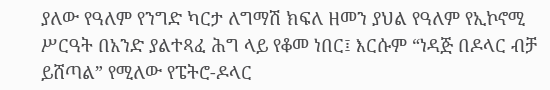ያለው የዓለም የንግድ ካርታ ለግማሽ ክፍለ ዘመን ያህል የዓለም የኢኮኖሚ ሥርዓት በአንድ ያልተጻፈ ሕግ ላይ የቆመ ነበር፤ እርሱም “ነዳጅ በዶላር ብቻ ይሸጣል” የሚለው የፔትሮ-ዶላር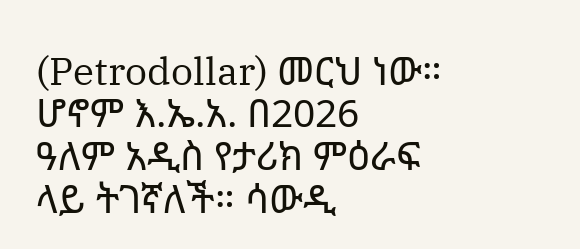(Petrodollar) መርህ ነው። ሆኖም እ.ኤ.አ. በ2026 ዓለም አዲስ የታሪክ ምዕራፍ ላይ ትገኛለች። ሳውዲ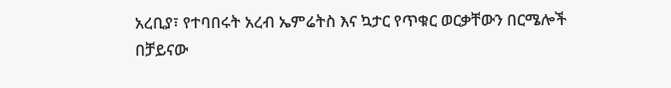አረቢያ፣ የተባበሩት አረብ ኤምሬትስ እና ኳታር የጥቁር ወርቃቸውን በርሜሎች በቻይናው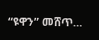“ዩዋን” መሸጥ…